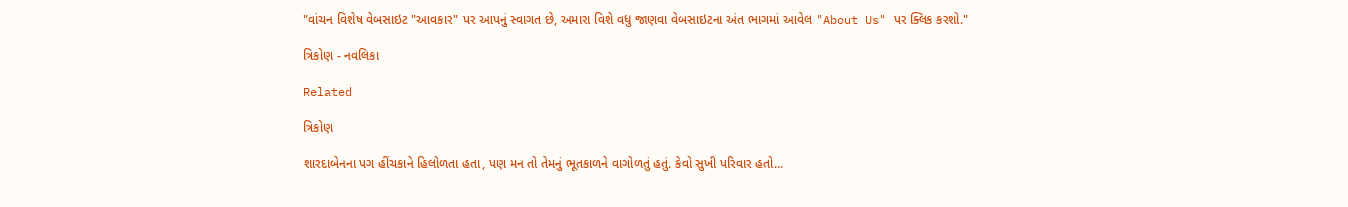"વાંચન વિશેષ વેબસાઇટ "આવકાર" પર આપનું સ્વાગત છે, અમારા વિશે વધુ જાણવા વેબસાઇટના અંત ભાગમાં આવેલ "About Us" પર ક્લિક કરશો."

ત્રિકોણ - નવલિકા

Related

ત્રિકોણ

શારદાબેનના પગ હીંચકાને હિલોળતા હતા, પણ મન તો તેમનું ભૂતકાળને વાગોળતું હતું. કેવો સુખી પરિવાર હતો...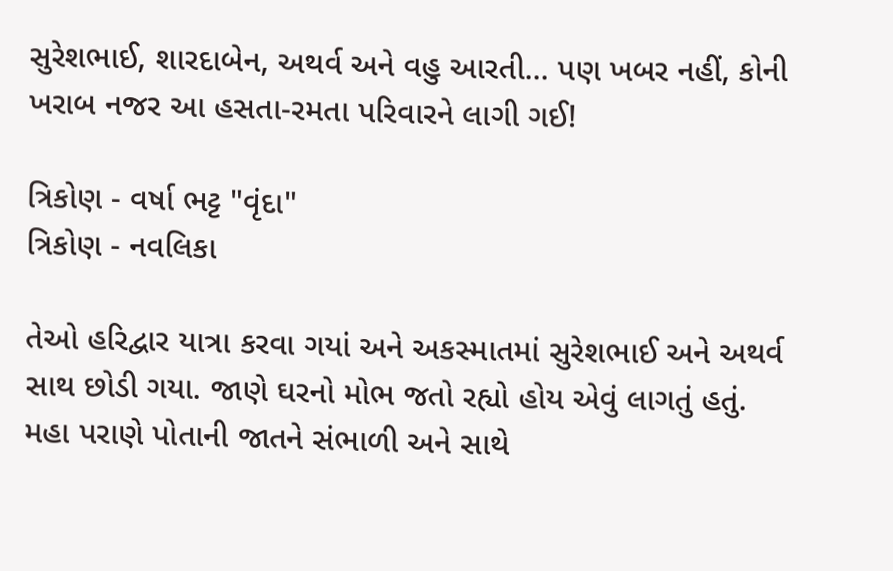સુરેશભાઈ, શારદાબેન, અથર્વ અને વહુ આરતી... પણ ખબર નહીં, કોની ખરાબ નજર આ હસતા-રમતા પરિવારને લાગી ગઈ!

ત્રિકોણ - વર્ષા ભટ્ટ "વૃંદા"
ત્રિકોણ - નવલિકા

તેઓ હરિદ્વાર યાત્રા કરવા ગયાં અને અકસ્માતમાં સુરેશભાઈ અને અથર્વ સાથ છોડી ગયા. જાણે ઘરનો મોભ જતો રહ્યો હોય એવું લાગતું હતું.
મહા પરાણે પોતાની જાતને સંભાળી અને સાથે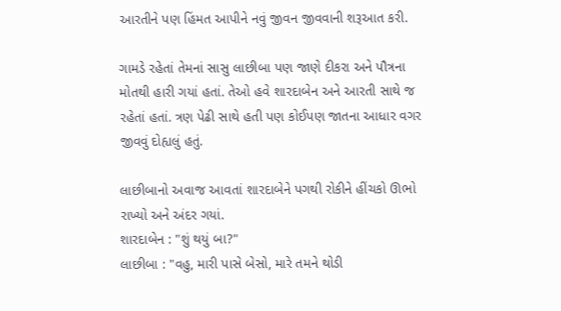આરતીને પણ હિંમત આપીને નવું જીવન જીવવાની શરૂઆત કરી.

ગામડે રહેતાં તેમનાં સાસુ લાછીબા પણ જાણે દીકરા અને પૌત્રના મોતથી હારી ગયાં હતાં. તેઓ હવે શારદાબેન અને આરતી સાથે જ રહેતાં હતાં. ત્રણ પેઢી સાથે હતી પણ કોઈપણ જાતના આધાર વગર જીવવું દોહ્યલું હતું.

લાછીબાનો અવાજ આવતાં શારદાબેને પગથી રોકીને હીંચકો ઊભો રાખ્યો અને અંદર ગયાં.
શારદાબેન : "શું થયું બા?"
લાછીબા : "વહુ, મારી પાસે બેસો, મારે તમને થોડી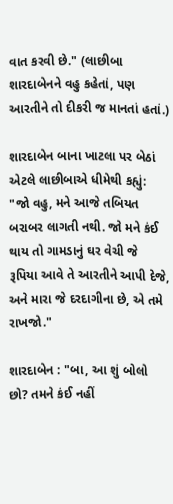વાત કરવી છે." (લાછીબા શારદાબેનને વહુ કહેતાં, પણ આરતીને તો દીકરી જ માનતાં હતાં.)

શારદાબેન બાના ખાટલા પર બેઠાં એટલે લાછીબાએ ધીમેથી કહ્યું: "જો વહુ, મને આજે તબિયત બરાબર લાગતી નથી. જો મને કંઈ થાય તો ગામડાનું ઘર વેચી જે રૂપિયા આવે તે આરતીને આપી દેજે, અને મારા જે દરદાગીના છે, એ તમે રાખજો."

શારદાબેન : "બા, આ શું બોલો છો? તમને કંઈ નહીં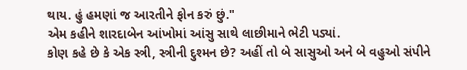થાય. હું હમણાં જ આરતીને ફોન કરું છું."
એમ કહીને શારદાબેન આંખોમાં આંસુ સાથે લાછીમાને ભેટી પડ્યાં.
કોણ કહે છે કે એક સ્ત્રી, સ્ત્રીની દુશ્મન છે? અહીં તો બે સાસુઓ અને બે વહુઓ સંપીને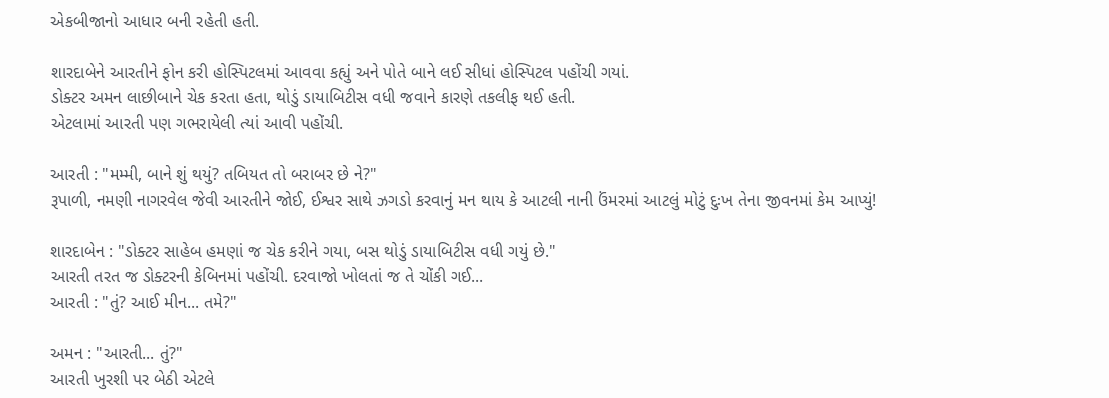એકબીજાનો આધાર બની રહેતી હતી.

શારદાબેને આરતીને ફોન કરી હોસ્પિટલમાં આવવા કહ્યું અને પોતે બાને લઈ સીધાં હોસ્પિટલ પહોંચી ગયાં.
ડોક્ટર અમન લાછીબાને ચેક કરતા હતા, થોડું ડાયાબિટીસ વધી જવાને કારણે તકલીફ થઈ હતી.
એટલામાં આરતી પણ ગભરાયેલી ત્યાં આવી પહોંચી.

આરતી : "મમ્મી, બાને શું થયું? તબિયત તો બરાબર છે ને?"
રૂપાળી, નમણી નાગરવેલ જેવી આરતીને જોઈ, ઈશ્વર સાથે ઝગડો કરવાનું મન થાય કે આટલી નાની ઉંમરમાં આટલું મોટું દુઃખ તેના જીવનમાં કેમ આપ્યું!

શારદાબેન : "ડોક્ટર સાહેબ હમણાં જ ચેક કરીને ગયા, બસ થોડું ડાયાબિટીસ વધી ગયું છે."
આરતી તરત જ ડોક્ટરની કેબિનમાં પહોંચી. દરવાજો ખોલતાં જ તે ચોંકી ગઈ...
આરતી : "તું? આઈ મીન... તમે?"

અમન : "આરતી... તું?"
આરતી ખુરશી પર બેઠી એટલે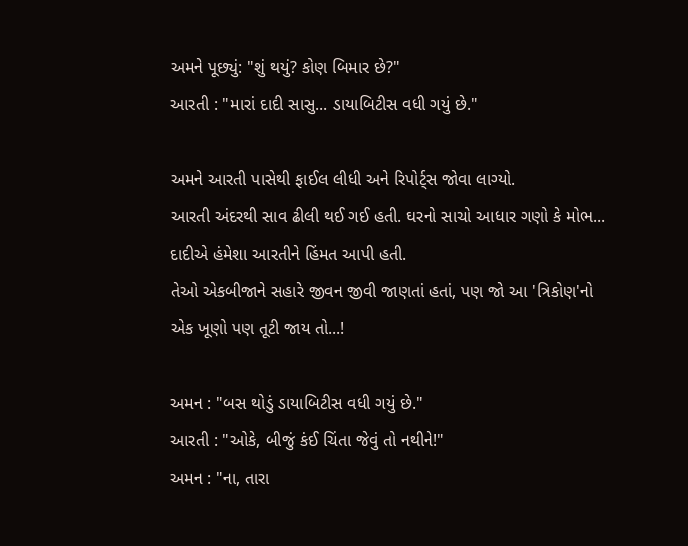અમને પૂછ્યું: "શું થયું? કોણ બિમાર છે?"
આરતી : "મારાં દાદી સાસુ... ડાયાબિટીસ વધી ગયું છે."

અમને આરતી પાસેથી ફાઈલ લીધી અને રિપોર્ટ્સ જોવા લાગ્યો.
આરતી અંદરથી સાવ ઢીલી થઈ ગઈ હતી. ઘરનો સાચો આધાર ગણો કે મોભ... દાદીએ હંમેશા આરતીને હિંમત આપી હતી.
તેઓ એકબીજાને સહારે જીવન જીવી જાણતાં હતાં, પણ જો આ 'ત્રિકોણ'નો એક ખૂણો પણ તૂટી જાય તો...!

અમન : "બસ થોડું ડાયાબિટીસ વધી ગયું છે."
આરતી : "ઓકે, બીજું કંઈ ચિંતા જેવું તો નથીને!"
અમન : "ના, તારા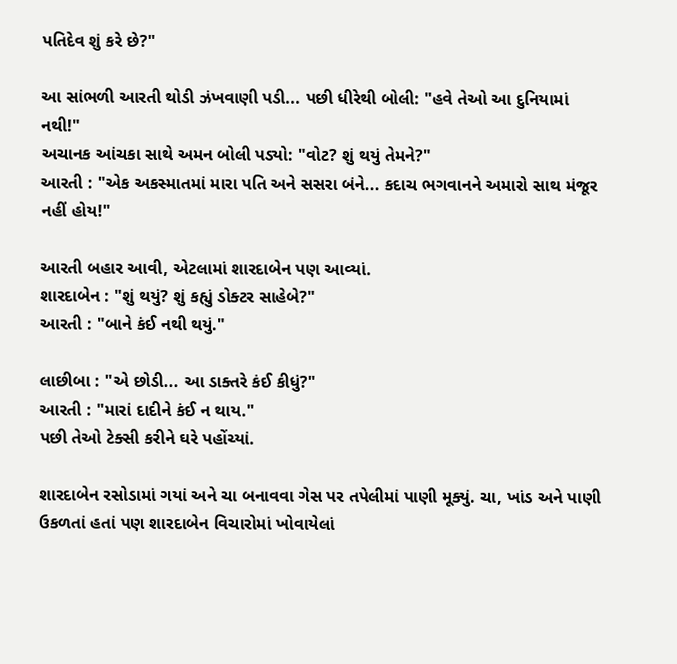પતિદેવ શું કરે છે?"

આ સાંભળી આરતી થોડી ઝંખવાણી પડી... પછી ધીરેથી બોલી: "હવે તેઓ આ દુનિયામાં નથી!"
અચાનક આંચકા સાથે અમન બોલી પડ્યો: "વોટ? શું થયું તેમને?"
આરતી : "એક અકસ્માતમાં મારા પતિ અને સસરા બંને... કદાચ ભગવાનને અમારો સાથ મંજૂર નહીં હોય!"

આરતી બહાર આવી, એટલામાં શારદાબેન પણ આવ્યાં.
શારદાબેન : "શું થયું? શું કહ્યું ડોક્ટર સાહેબે?"
આરતી : "બાને કંઈ નથી થયું."

લાછીબા : "એ છોડી... આ ડાક્તરે કંઈ કીધું?"
આરતી : "મારાં દાદીને કંઈ ન થાય."
પછી તેઓ ટેક્સી કરીને ઘરે પહોંચ્યાં.

શારદાબેન રસોડામાં ગયાં અને ચા બનાવવા ગેસ પર તપેલીમાં પાણી મૂક્યું. ચા, ખાંડ અને પાણી ઉકળતાં હતાં પણ શારદાબેન વિચારોમાં ખોવાયેલાં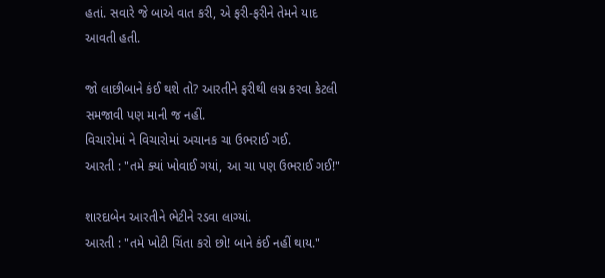હતાં. સવારે જે બાએ વાત કરી, એ ફરી-ફરીને તેમને યાદ આવતી હતી.

જો લાછીબાને કંઈ થશે તો? આરતીને ફરીથી લગ્ન કરવા કેટલી સમજાવી પણ માની જ નહીં.
વિચારોમાં ને વિચારોમાં અચાનક ચા ઉભરાઈ ગઈ.
આરતી : "તમે ક્યાં ખોવાઈ ગયાં, આ ચા પણ ઉભરાઈ ગઈ!"

શારદાબેન આરતીને ભેટીને રડવા લાગ્યાં.
આરતી : "તમે ખોટી ચિંતા કરો છો! બાને કંઈ નહીં થાય."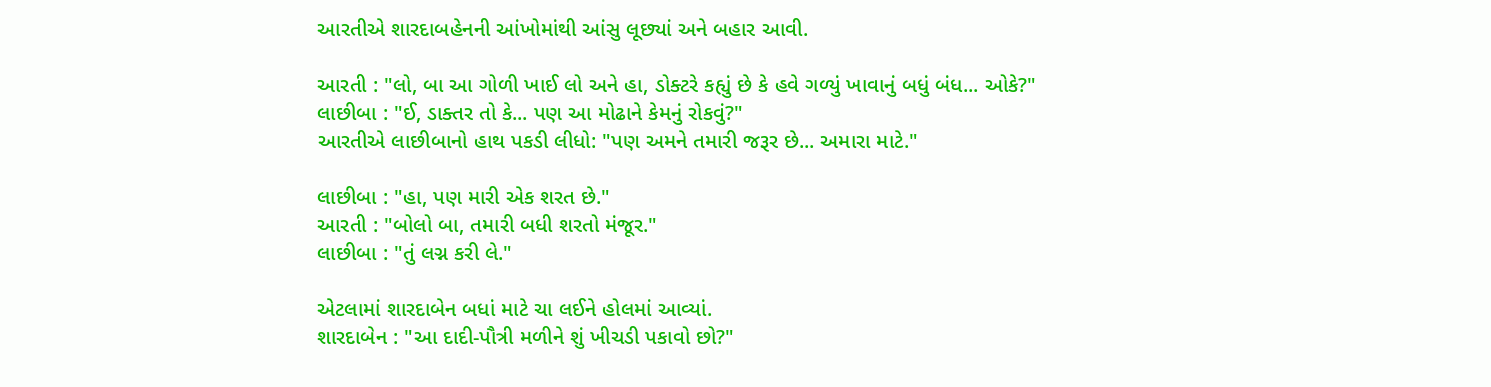આરતીએ શારદાબહેનની આંખોમાંથી આંસુ લૂછ્યાં અને બહાર આવી.

આરતી : "લો, બા આ ગોળી ખાઈ લો અને હા, ડોક્ટરે કહ્યું છે કે હવે ગળ્યું ખાવાનું બધું બંધ... ઓકે?"
લાછીબા : "ઈ, ડાક્તર તો કે... પણ આ મોઢાને કેમનું રોકવું?"
આરતીએ લાછીબાનો હાથ પકડી લીધો: "પણ અમને તમારી જરૂર છે... અમારા માટે."

લાછીબા : "હા, પણ મારી એક શરત છે."
આરતી : "બોલો બા, તમારી બધી શરતો મંજૂર."
લાછીબા : "તું લગ્ન કરી લે."

એટલામાં શારદાબેન બધાં માટે ચા લઈને હોલમાં આવ્યાં.
શારદાબેન : "આ દાદી-પૌત્રી મળીને શું ખીચડી પકાવો છો?"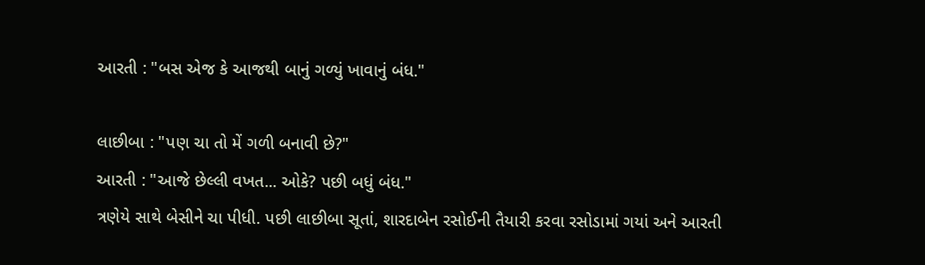આરતી : "બસ એજ કે આજથી બાનું ગળ્યું ખાવાનું બંધ."

લાછીબા : "પણ ચા તો મેં ગળી બનાવી છે?"
આરતી : "આજે છેલ્લી વખત... ઓકે? પછી બધું બંધ."
ત્રણેયે સાથે બેસીને ચા પીધી. પછી લાછીબા સૂતાં, શારદાબેન રસોઈની તૈયારી કરવા રસોડામાં ગયાં અને આરતી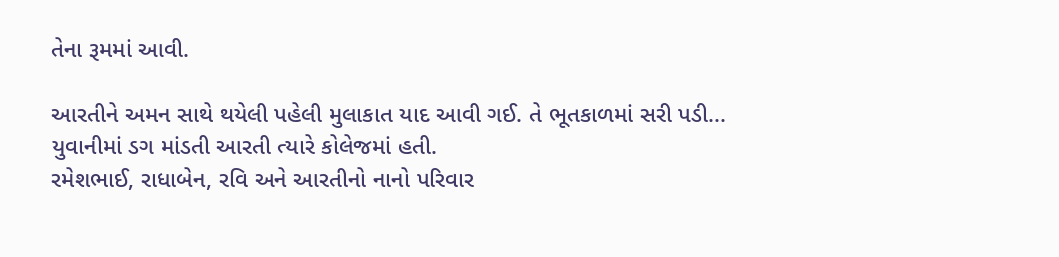તેના રૂમમાં આવી.

આરતીને અમન સાથે થયેલી પહેલી મુલાકાત યાદ આવી ગઈ. તે ભૂતકાળમાં સરી પડી...
યુવાનીમાં ડગ માંડતી આરતી ત્યારે કોલેજમાં હતી.
રમેશભાઈ, રાધાબેન, રવિ અને આરતીનો નાનો પરિવાર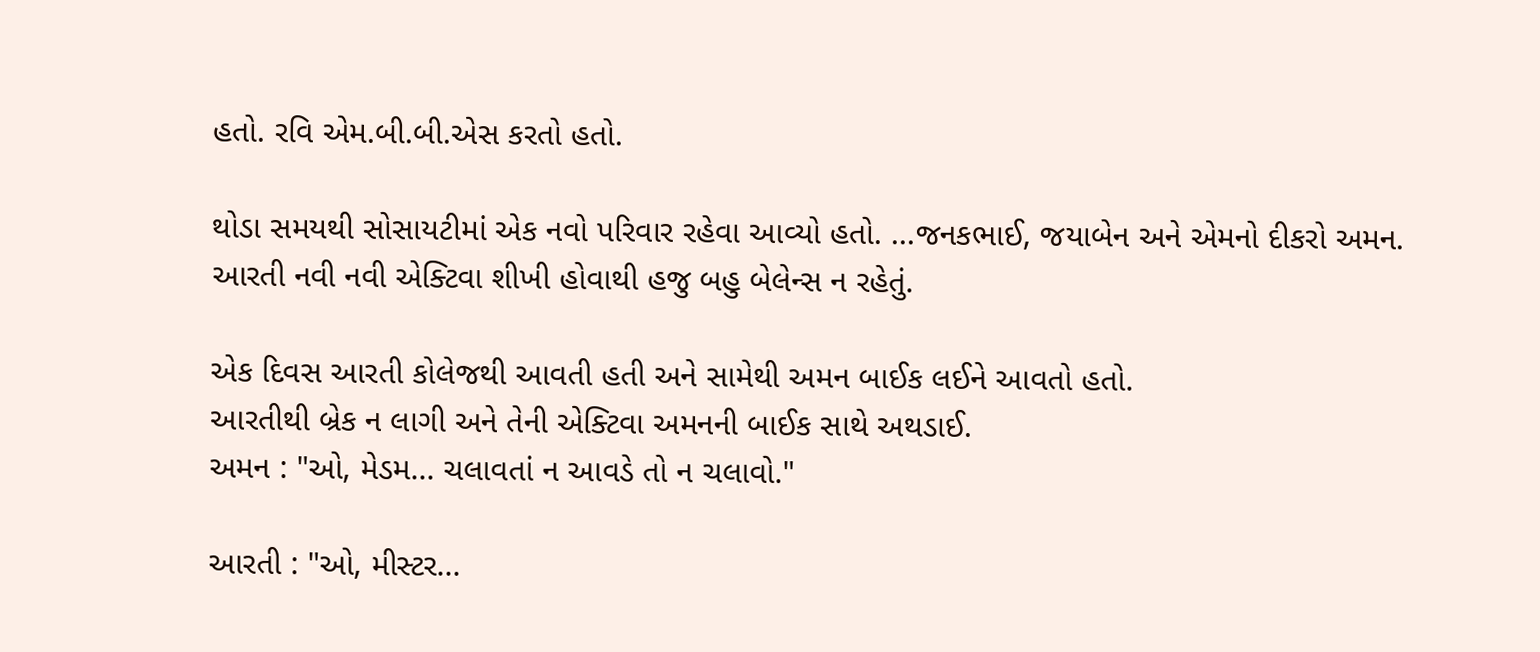હતો. રવિ એમ.બી.બી.એસ કરતો હતો.

થોડા સમયથી સોસાયટીમાં એક નવો પરિવાર રહેવા આવ્યો હતો. ...જનકભાઈ, જયાબેન અને એમનો દીકરો અમન.
આરતી નવી નવી એક્ટિવા શીખી હોવાથી હજુ બહુ બેલેન્સ ન રહેતું.

એક દિવસ આરતી કોલેજથી આવતી હતી અને સામેથી અમન બાઈક લઈને આવતો હતો.
આરતીથી બ્રેક ન લાગી અને તેની એક્ટિવા અમનની બાઈક સાથે અથડાઈ.
અમન : "ઓ, મેડમ... ચલાવતાં ન આવડે તો ન ચલાવો."

આરતી : "ઓ, મીસ્ટર...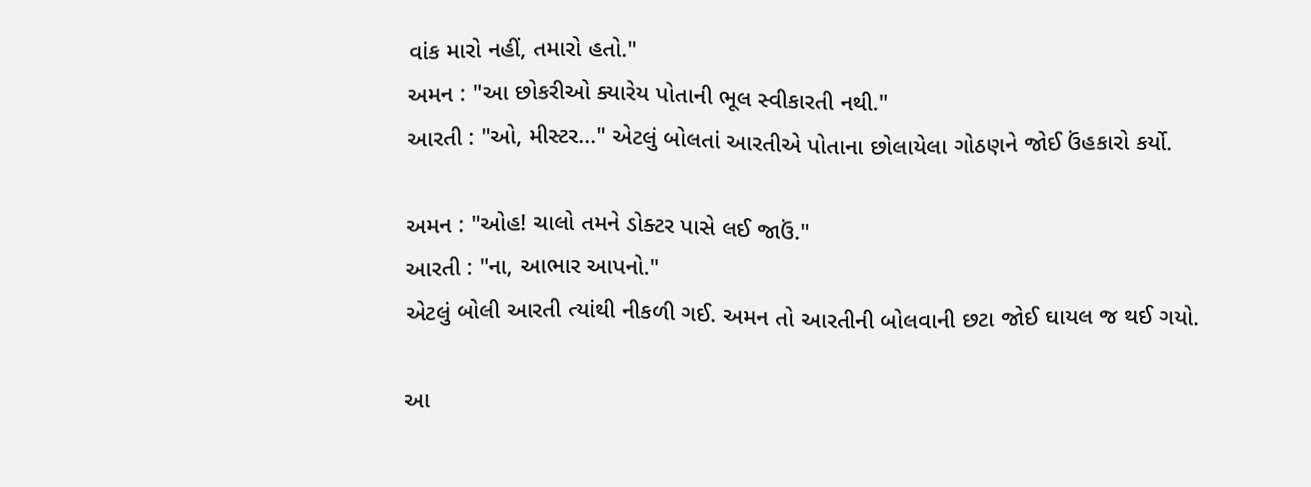વાંક મારો નહીં, તમારો હતો."
અમન : "આ છોકરીઓ ક્યારેય પોતાની ભૂલ સ્વીકારતી નથી."
આરતી : "ઓ, મીસ્ટર..." એટલું બોલતાં આરતીએ પોતાના છોલાયેલા ગોઠણને જોઈ ઉંહકારો કર્યો.

અમન : "ઓહ! ચાલો તમને ડોક્ટર પાસે લઈ જાઉં."
આરતી : "ના, આભાર આપનો."
એટલું બોલી આરતી ત્યાંથી નીકળી ગઈ. અમન તો આરતીની બોલવાની છટા જોઈ ઘાયલ જ થઈ ગયો.

આ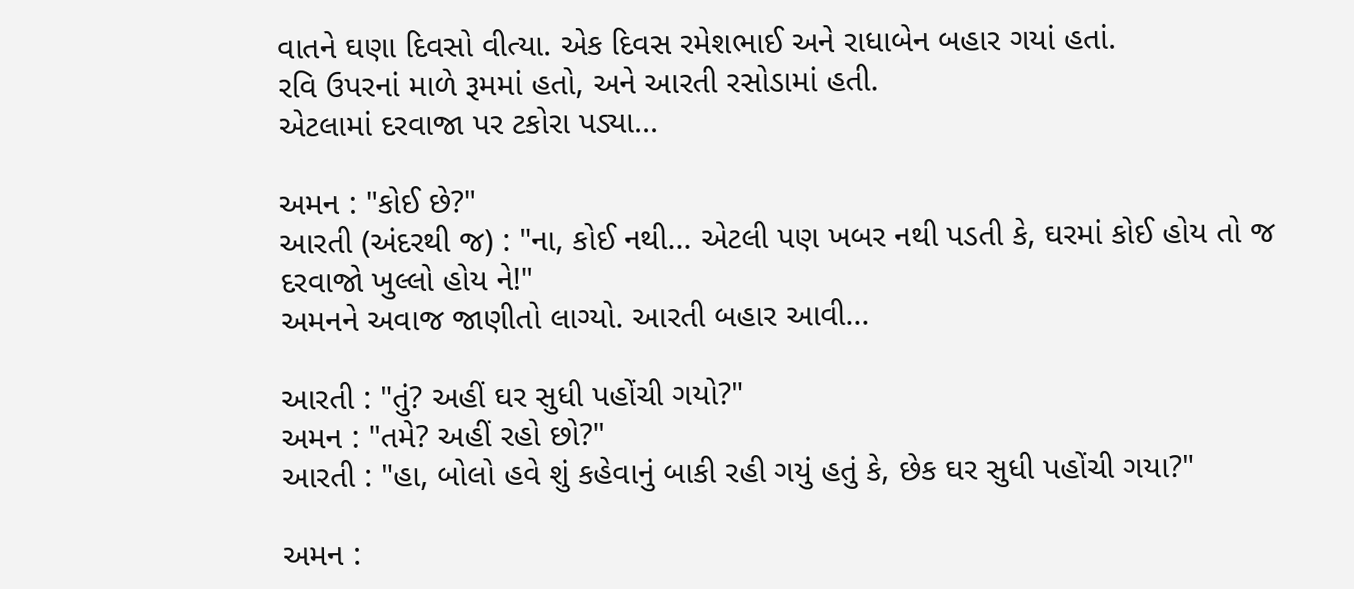વાતને ઘણા દિવસો વીત્યા. એક દિવસ રમેશભાઈ અને રાધાબેન બહાર ગયાં હતાં.
રવિ ઉપરનાં માળે રૂમમાં હતો, અને આરતી રસોડામાં હતી.
એટલામાં દરવાજા પર ટકોરા પડ્યા...

અમન : "કોઈ છે?"
આરતી (અંદરથી જ) : "ના, કોઈ નથી... એટલી પણ ખબર નથી પડતી કે, ઘરમાં કોઈ હોય તો જ દરવાજો ખુલ્લો હોય ને!"
અમનને અવાજ જાણીતો લાગ્યો. આરતી બહાર આવી...

આરતી : "તું? અહીં ઘર સુધી પહોંચી ગયો?"
અમન : "તમે? અહીં રહો છો?"
આરતી : "હા, બોલો હવે શું કહેવાનું બાકી રહી ગયું હતું કે, છેક ઘર સુધી પહોંચી ગયા?"

અમન :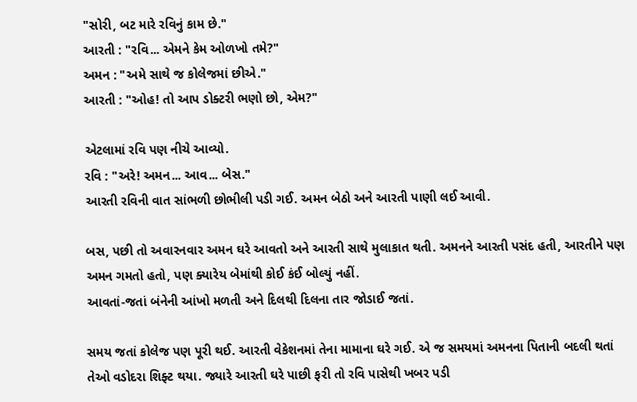"સોરી, બટ મારે રવિનું કામ છે."
આરતી : "રવિ... એમને કેમ ઓળખો તમે?"
અમન : "અમે સાથે જ કોલેજમાં છીએ."
આરતી : "ઓહ! તો આપ ડોક્ટરી ભણો છો, એમ?"

એટલામાં રવિ પણ નીચે આવ્યો.
રવિ : "અરે! અમન... આવ... બેસ."
આરતી રવિની વાત સાંભળી છોભીલી પડી ગઈ. અમન બેઠો અને આરતી પાણી લઈ આવી.

બસ, પછી તો અવારનવાર અમન ઘરે આવતો અને આરતી સાથે મુલાકાત થતી. અમનને આરતી પસંદ હતી, આરતીને પણ અમન ગમતો હતો, પણ ક્યારેય બેમાંથી કોઈ કંઈ બોલ્યું નહીં.
આવતાં-જતાં બંનેની આંખો મળતી અને દિલથી દિલના તાર જોડાઈ જતાં.

સમય જતાં કોલેજ પણ પૂરી થઈ. આરતી વેકેશનમાં તેના મામાના ઘરે ગઈ. એ જ સમયમાં અમનના પિતાની બદલી થતાં તેઓ વડોદરા શિફ્ટ થયા. જ્યારે આરતી ઘરે પાછી ફરી તો રવિ પાસેથી ખબર પડી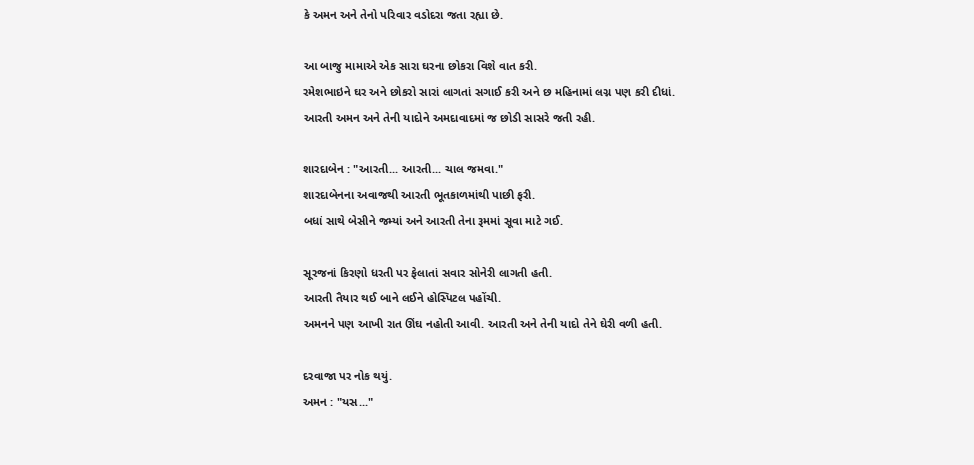કે અમન અને તેનો પરિવાર વડોદરા જતા રહ્યા છે.

આ બાજુ મામાએ એક સારા ઘરના છોકરા વિશે વાત કરી.
રમેશભાઇને ઘર અને છોકરો સારાં લાગતાં સગાઈ કરી અને છ મહિનામાં લગ્ન પણ કરી દીધાં.
આરતી અમન અને તેની યાદોને અમદાવાદમાં જ છોડી સાસરે જતી રહી.

શારદાબેન : "આરતી... આરતી... ચાલ જમવા."
શારદાબેનના અવાજથી આરતી ભૂતકાળમાંથી પાછી ફરી.
બધાં સાથે બેસીને જમ્યાં અને આરતી તેના રૂમમાં સૂવા માટે ગઈ.

સૂરજનાં કિરણો ધરતી પર ફેલાતાં સવાર સોનેરી લાગતી હતી.
આરતી તૈયાર થઈ બાને લઈને હોસ્પિટલ પહોંચી.
અમનને પણ આખી રાત ઊંઘ નહોતી આવી. આરતી અને તેની યાદો તેને ઘેરી વળી હતી.

દરવાજા પર નોક થયું.
અમન : "યસ..."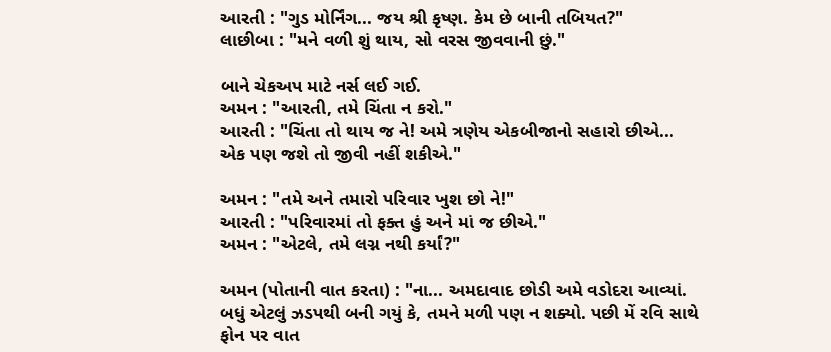આરતી : "ગુડ મોર્નિંગ... જય શ્રી કૃષ્ણ. કેમ છે બાની તબિયત?"
લાછીબા : "મને વળી શું થાય, સો વરસ જીવવાની છું."

બાને ચેકઅપ માટે નર્સ લઈ ગઈ.
અમન : "આરતી, તમે ચિંતા ન કરો."
આરતી : "ચિંતા તો થાય જ ને! અમે ત્રણેય એકબીજાનો સહારો છીએ... એક પણ જશે તો જીવી નહીં શકીએ."

અમન : "તમે અને તમારો પરિવાર ખુશ છો ને!"
આરતી : "પરિવારમાં તો ફક્ત હું અને માં જ છીએ."
અમન : "એટલે, તમે લગ્ન નથી કર્યાં?"

અમન (પોતાની વાત કરતા) : "ના... અમદાવાદ છોડી અમે વડોદરા આવ્યાં. બધું એટલું ઝડપથી બની ગયું કે, તમને મળી પણ ન શક્યો. પછી મેં રવિ સાથે ફોન પર વાત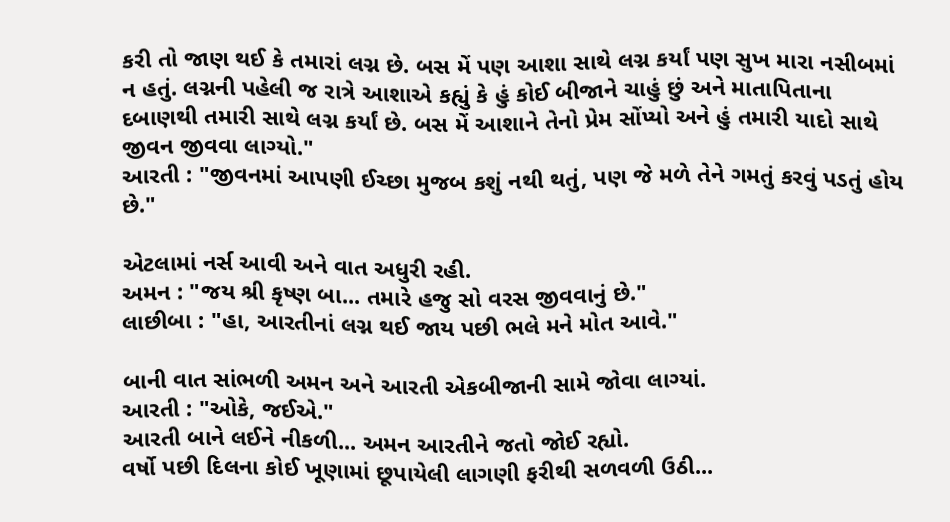કરી તો જાણ થઈ કે તમારાં લગ્ન છે. બસ મેં પણ આશા સાથે લગ્ન કર્યાં પણ સુખ મારા નસીબમાં ન હતું. લગ્નની પહેલી જ રાત્રે આશાએ કહ્યું કે હું કોઈ બીજાને ચાહું છું અને માતાપિતાના દબાણથી તમારી સાથે લગ્ન કર્યાં છે. બસ મેં આશાને તેનો પ્રેમ સોંપ્યો અને હું તમારી યાદો સાથે જીવન જીવવા લાગ્યો."
આરતી : "જીવનમાં આપણી ઈચ્છા મુજબ કશું નથી થતું, પણ જે મળે તેને ગમતું કરવું પડતું હોય છે."

એટલામાં નર્સ આવી અને વાત અધુરી રહી.
અમન : "જય શ્રી કૃષ્ણ બા... તમારે હજુ સો વરસ જીવવાનું છે."
લાછીબા : "હા, આરતીનાં લગ્ન થઈ જાય પછી ભલે મને મોત આવે."

બાની વાત સાંભળી અમન અને આરતી એકબીજાની સામે જોવા લાગ્યાં.
આરતી : "ઓકે, જઈએ."
આરતી બાને લઈને નીકળી... અમન આરતીને જતો જોઈ રહ્યો.
વર્ષો પછી દિલના કોઈ ખૂણામાં છૂપાયેલી લાગણી ફરીથી સળવળી ઉઠી...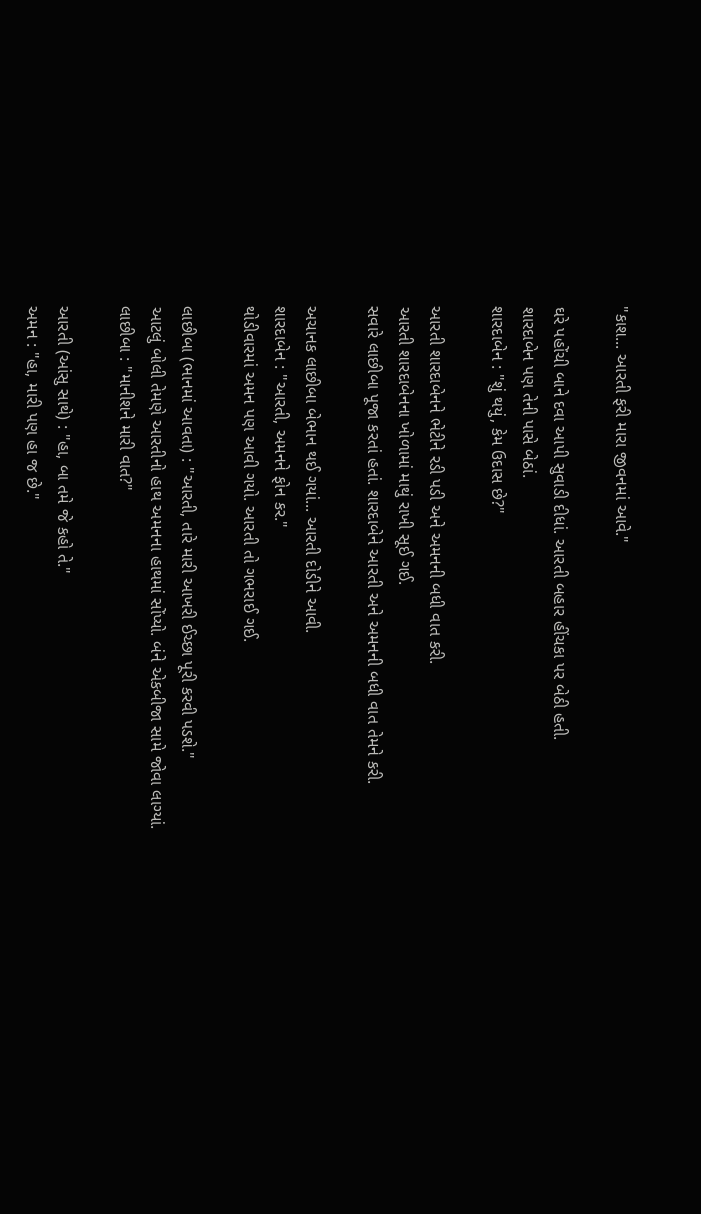"કાશ... આરતી ફરી મારા જીવનમાં આવે."

ઘરે પહોંચી બાને દવા આપી સુવાડી દીધાં. આરતી બહાર હીંચકા પર બેઠી હતી.
શારદાબેન પણ તેની પાસે બેઠાં.
શારદાબેન : "શું થયું, કેમ ઉદાસ છે?"

આરતી શારદાબેનને ભેટીને રડી પડી અને અમનની બધી વાત કરી.
આરતી શારદાબેનના ખોળામાં માથું રાખી સૂઈ ગઈ.
સવારે લાછીબા પૂજા કરતાં હતાં. શારદાબેને આરતી અને અમનની બધી વાત તેમને કરી.

અચાનક લાછીબા બેભાન થઈ ગયાં... આરતી દોડીને આવી.
શારદાબેન : "આરતી, અમનને ફોન કર."
થોડીવારમાં અમન પણ આવી ગયો. આરતી તો ગભરાઈ ગઈ.

લાછીબા (ભાનમાં આવતા) : "આરતી, તારે મારી આખરી ઈચ્છા પૂરી કરવી પડશે."
આટલું બોલી તેમણે આરતીનો હાથ અમનના હાથમાં સોંપ્યો. બંને એકબીજા સામે જોવા લાગ્યાં.
લાછીબા : "માનીશને મારી વાત?"

આરતી (આંસુ સાથે) : "હા, બા તમે જે કહો તે."
અમન : "હા, મારી પણ હા જ છે."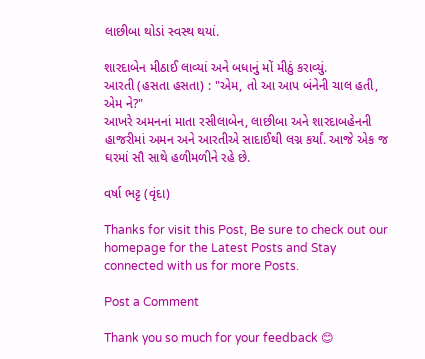લાછીબા થોડાં સ્વસ્થ થયાં.

શારદાબેન મીઠાઈ લાવ્યાં અને બધાનું મોં મીઠું કરાવ્યું.
આરતી (હસતા હસતા) : "એમ, તો આ આપ બંનેની ચાલ હતી, એમ ને?"
આખરે અમનનાં માતા રસીલાબેન, લાછીબા અને શારદાબહેનની હાજરીમાં અમન અને આરતીએ સાદાઈથી લગ્ન કર્યાં. આજે એક જ ઘરમાં સૌ સાથે હળીમળીને રહે છે.

વર્ષા ભટ્ટ (વૃંદા)

Thanks for visit this Post, Be sure to check out our homepage for the Latest Posts and Stay connected with us for more Posts.

Post a Comment

Thank you so much for your feedback 😊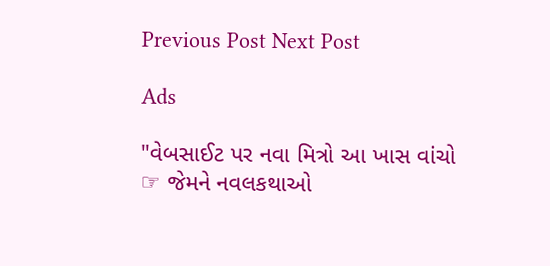Previous Post Next Post

Ads

"વેબસાઈટ પર નવા મિત્રો આ ખાસ વાંચો ☞ જેમને નવલકથાઓ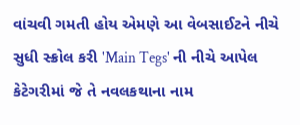વાંચવી ગમતી હોય એમણે આ વેબસાઈટને નીચે સુધી સ્ક્રોલ કરી 'Main Tegs' ની નીચે આપેલ કેટેગરીમાં જે તે નવલકથાના નામ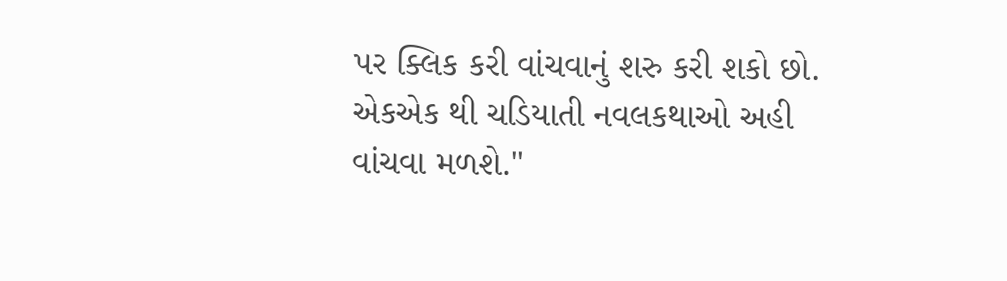પર ક્લિક કરી વાંચવાનું શરુ કરી શકો છો. એકએક થી ચડિયાતી નવલકથાઓ અહી વાંચવા મળશે."